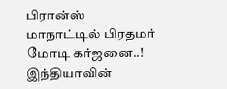பிரான்ஸ் மாநாட்டில் பிரதமர் மோடி கர்ஜனை..! இந்தியாவின்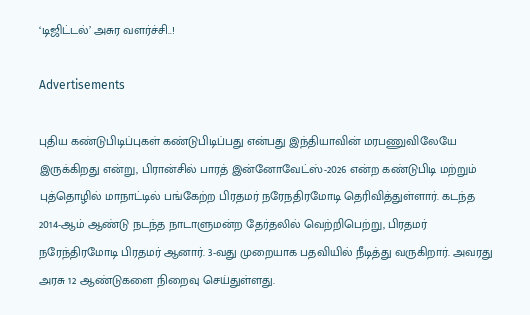‘டிஜிட்டல்’ அசுர வளர்ச்சி..!

Advertisements

புதிய கண்டுபிடிப்புகள் கண்டுபிடிப்பது என்பது இந்தியாவின் மரபணுவிலேயே இருக்கிறது என்று, பிரான்சில் பாரத் இன்னோவேட்ஸ்-2026 என்ற கண்டுபிடி மற்றும் புத்தொழில் மாநாட்டில் பங்கேற்ற பிரதமர் நரேநதிரமோடி தெரிவித்துள்ளார். கடந்த 2014-ஆம் ஆண்டு நடந்த நாடாளுமன்ற தேர்தலில் வெற்றிபெற்று, பிரதமர் நரேந்திரமோடி பிரதமர் ஆனார். 3-வது முறையாக பதவியில் நீடித்து வருகிறார். அவரது அரசு 12 ஆண்டுகளை நிறைவு செய்துள்ளது.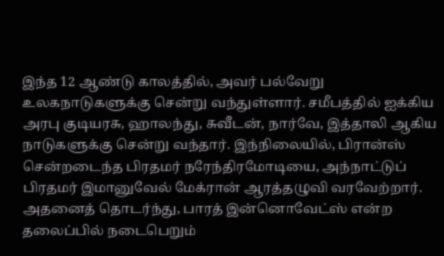இந்த 12 ஆண்டு காலத்தில், அவர் பல்வேறு உலகநாடுகளுக்கு சென்று வந்துள்ளார். சமீபத்தில் ஐக்கிய அரபு குடியரசு, ஹாலந்து, சுவீடன், நார்வே, இத்தாலி ஆகிய நாடுகளுக்கு சென்று வந்தார். இந்நிலையில், பிரான்ஸ் சென்றடைந்த பிரதமர் நரேந்திரமோடியை, அந்நாட்டுப் பிரதமர் இமானுவேல் மேக்ரான் ஆரத்தழுவி வரவேற்றார். அதனைத் தொடர்ந்து, பாரத் இன்னொவேட்ஸ் என்ற தலைப்பில் நடைபெறும்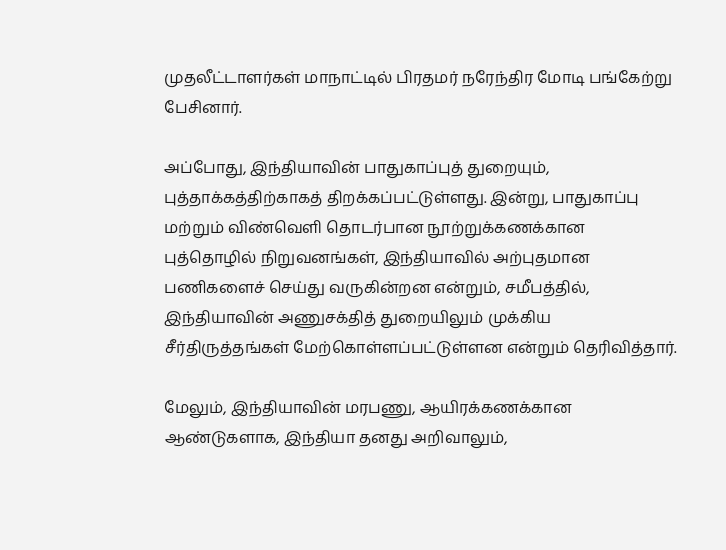முதலீட்டாளர்கள் மாநாட்டில் பிரதமர் நரேந்திர மோடி பங்கேற்று பேசினார்.

அப்போது, இந்தியாவின் பாதுகாப்புத் துறையும், புத்தாக்கத்திற்காகத் திறக்கப்பட்டுள்ளது. இன்று, பாதுகாப்பு மற்றும் விண்வெளி தொடர்பான நூற்றுக்கணக்கான புத்தொழில் நிறுவனங்கள், இந்தியாவில் அற்புதமான பணிகளைச் செய்து வருகின்றன என்றும், சமீபத்தில், இந்தியாவின் அணுசக்தித் துறையிலும் முக்கிய சீர்திருத்தங்கள் மேற்கொள்ளப்பட்டுள்ளன என்றும் தெரிவித்தார்.

மேலும், இந்தியாவின் மரபணு, ஆயிரக்கணக்கான ஆண்டுகளாக, இந்தியா தனது அறிவாலும்,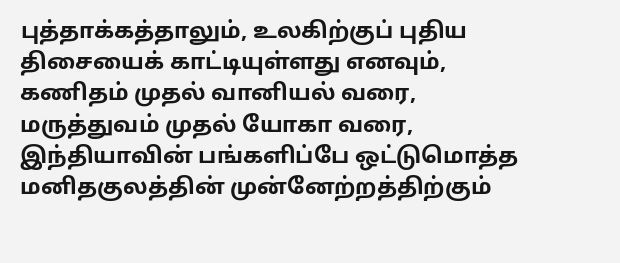புத்தாக்கத்தாலும், உலகிற்குப் புதிய திசையைக் காட்டியுள்ளது எனவும், கணிதம் முதல் வானியல் வரை, மருத்துவம் முதல் யோகா வரை, இந்தியாவின் பங்களிப்பே ஒட்டுமொத்த மனிதகுலத்தின் முன்னேற்றத்திற்கும்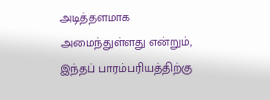அடித்தளமாக அமைந்துள்ளது என்றும், இந்தப் பாரம்பரியத்திற்கு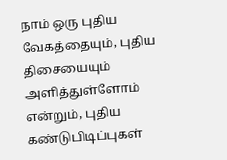நாம் ஒரு புதிய வேகத்தையும், புதிய திசையையும் அளித்துள்ளோம் என்றும், புதிய கண்டுபிடிப்புகள்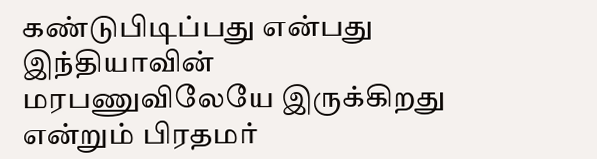கண்டுபிடிப்பது என்பது இந்தியாவின் மரபணுவிலேயே இருக்கிறது என்றும் பிரதமர்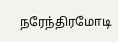நரேந்திரமோடி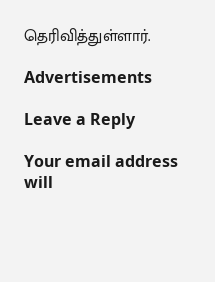தெரிவித்துள்ளார்.

Advertisements

Leave a Reply

Your email address will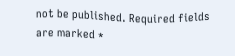not be published. Required fields are marked *